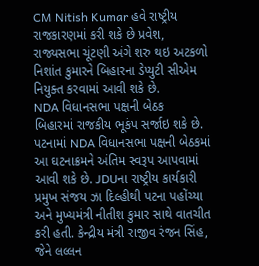CM Nitish Kumar હવે રાષ્ટ્રીય રાજકારણમાં કરી શકે છે પ્રવેશ, રાજ્યસભા ચૂંટણી અંગે શરુ થઇ અટકળો
નિશાંત કુમારને બિહારના ડેપ્યુટી સીએમ નિયુક્ત કરવામાં આવી શકે છે.
NDA વિધાનસભા પક્ષની બેઠક
બિહારમાં રાજકીય ભૂકંપ સર્જાઇ શકે છે. પટનામાં NDA વિધાનસભા પક્ષની બેઠકમાં આ ઘટનાક્રમને અંતિમ સ્વરૂપ આપવામાં આવી શકે છે. JDUના રાષ્ટ્રીય કાર્યકારી પ્રમુખ સંજય ઝા દિલ્હીથી પટના પહોંચ્યા અને મુખ્યમંત્રી નીતીશ કુમાર સાથે વાતચીત કરી હતી. કેન્દ્રીય મંત્રી રાજીવ રંજન સિંહ, જેને લલ્લન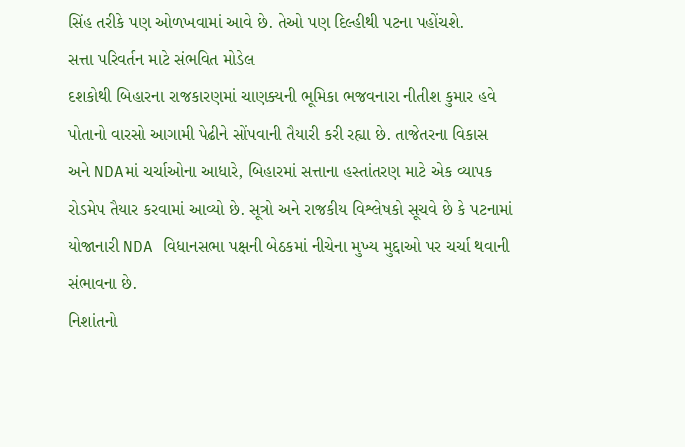સિંહ તરીકે પણ ઓળખવામાં આવે છે. તેઓ પણ દિલ્હીથી પટના પહોંચશે.
સત્તા પરિવર્તન માટે સંભવિત મોડેલ
દશકોથી બિહારના રાજકારણમાં ચાણક્યની ભૂમિકા ભજવનારા નીતીશ કુમાર હવે પોતાનો વારસો આગામી પેઢીને સોંપવાની તૈયારી કરી રહ્યા છે. તાજેતરના વિકાસ અને NDAમાં ચર્ચાઓના આધારે, બિહારમાં સત્તાના હસ્તાંતરણ માટે એક વ્યાપક રોડમેપ તૈયાર કરવામાં આવ્યો છે. સૂત્રો અને રાજકીય વિશ્લેષકો સૂચવે છે કે પટનામાં યોજાનારી NDA વિધાનસભા પક્ષની બેઠકમાં નીચેના મુખ્ય મુદ્દાઓ પર ચર્ચા થવાની સંભાવના છે.
નિશાંતનો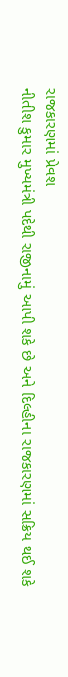રાજકારણમાં પ્રેવશ
નીતીશ કુમાર મુખ્યમંત્રી પદેથી રાજીનામું આપી શકે છે અને દિલ્હીના રાજકારણમાં સક્રિય થઈ શકે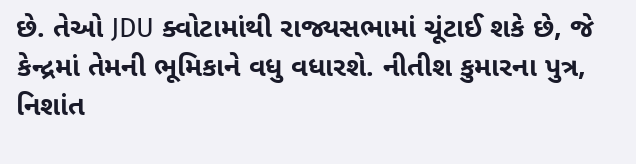છે. તેઓ JDU ક્વોટામાંથી રાજ્યસભામાં ચૂંટાઈ શકે છે, જે કેન્દ્રમાં તેમની ભૂમિકાને વધુ વધારશે. નીતીશ કુમારના પુત્ર, નિશાંત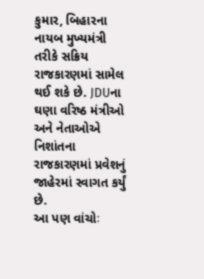કુમાર, બિહારના નાયબ મુખ્યમંત્રી તરીકે સક્રિય રાજકારણમાં સામેલ થઈ શકે છે. JDUના ઘણા વરિષ્ઠ મંત્રીઓ અને નેતાઓએ નિશાંતના રાજકારણમાં પ્રવેશનું જાહેરમાં સ્વાગત કર્યું છે.
આ પણ વાંચોઃ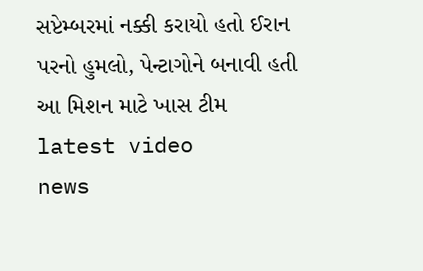સપ્ટેમ્બરમાં નક્કી કરાયો હતો ઈરાન પરનો હુમલો, પેન્ટાગોને બનાવી હતી આ મિશન માટે ખાસ ટીમ
latest video
news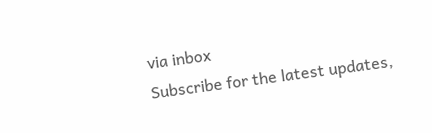via inbox
Subscribe for the latest updates,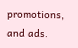promotions, and ads.